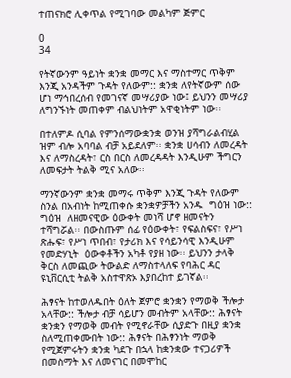ተጠናክሮ ሊቀጥል የሚገባው መልካም ጅምር

0
34

የትኛውንም ዓይነት ቋንቋ መማር እና ማስተማር ጥቅም እንጂ አንዳችም ጉዳት የለውም:: ቋንቋ ለየትኛውም ሰው ሆነ ማኅበረሰብ የመገናኛ መሣሪያው ነው፤ ይህንን መሣሪያ ለግንኙነት መጠቀም ብልህነትም አዋቂነትም ነው፡፡

በተለምዶ ሲባል የምንሰማውቋንቋ ወንዝ ያሻግራልብሂል ዝም ብሎ አባባል ብቻ አይደለም፡፡ ቋንቋ ሀሳብን ለመረዳት እና ለማስረዳት፣ ርስ በርስ ለመረዳዳት እንዲሁም ችግርን ለመፍታት ትልቅ ሚና አለው፡፡

ማንኛውንም ቋንቋ መማሩ ጥቅም እንጂ ጉዳት የለውም ስንል በአብነት ከሚጠቀሱ ቋንቋዎቻችን አንዱ  ግዕዝ ነው:: ግዕዝ  ለዘመናዊው ዕውቀት መነሻ ሆኖ ዘመናትን ተሻግሯል፡፡ በውስጡም ሰፊ የዕውቀት፣ የፍልስፍና፣ የሥነ ጽሑፍ፣ የሥነ ጥበብ፣ የታሪክ እና የሳይንሳዊ እንዲሁም የመድሃኒት  ዕውቀቶችን አካቶ የያዘ ነው፡፡ ይህንን ታላቅ ቅርስ ለመጪው ትውልድ ለማስተላለፍ የባሕር ዳር ዩኒቨርሲቲ ትልቅ አስተዋጽኦ እያበረከተ ይገኛል፡፡

ሕፃናት ከተወለዱበት ዕለት ጀምሮ ቋንቋን የማወቅ ችሎታ አላቸው:: ችሎታ ብቻ ሳይሆን መብትም አላቸው:: ሕፃናት ቋንቋን የማወቅ መብት የሚኖራቸው ሲያድጉ በዚያ ቋንቋ ስለሚጠቀሙበት ነው:: ሕፃናት በሕፃንነት ማወቅ የሚጀምሩትን ቋንቋ ካደጉ በኋላ ከቋንቋው ተናጋሪዎች በመስማት እና ለመናገር በመሞከር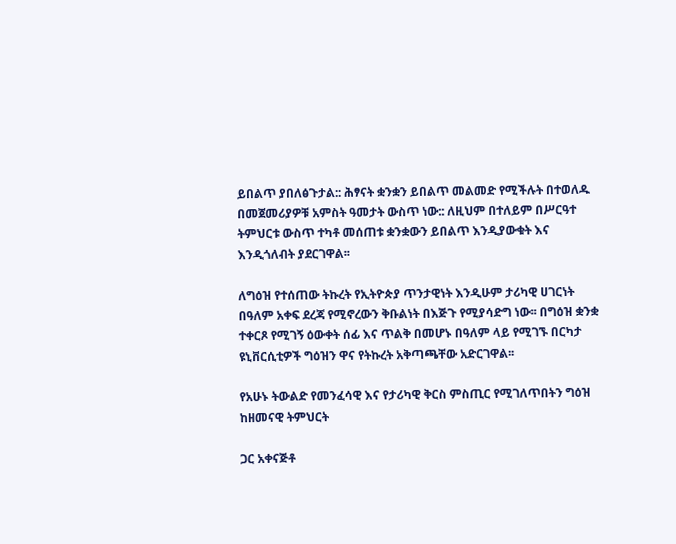ይበልጥ ያበለፅጉታል:: ሕፃናት ቋንቋን ይበልጥ መልመድ የሚችሉት በተወለዱ በመጀመሪያዎቹ አምስት ዓመታት ውስጥ ነው:: ለዚህም በተለይም በሥርዓተ ትምህርቱ ውስጥ ተካቶ መሰጠቱ ቋንቋውን ይበልጥ እንዲያውቁት እና እንዲጎለብት ያደርገዋል፡፡

ለግዕዝ የተሰጠው ትኩረት የኢትዮጵያ ጥንታዊነት እንዲሁም ታሪካዊ ሀገርነት በዓለም አቀፍ ደረጃ የሚኖረውን ቅቡልነት በእጅጉ የሚያሳድግ ነው፡፡ በግዕዝ ቋንቋ ተቀርጾ የሚገኝ ዕውቀት ሰፊ እና ጥልቅ በመሆኑ በዓለም ላይ የሚገኙ በርካታ ዩኒቨርሲቲዎች ግዕዝን ዋና የትኩረት አቅጣጫቸው አድርገዋል፡፡

የአሁኑ ትውልድ የመንፈሳዊ እና የታሪካዊ ቅርስ ምስጢር የሚገለጥበትን ግዕዝ ከዘመናዊ ትምህርት

ጋር አቀናጅቶ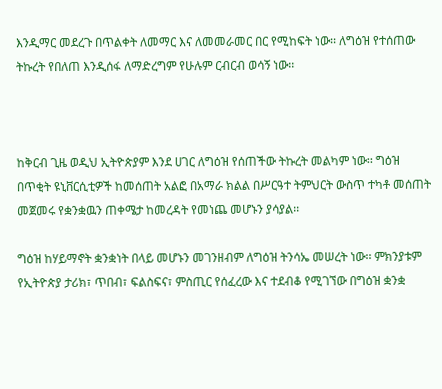እንዲማር መደረጉ በጥልቀት ለመማር እና ለመመራመር በር የሚከፍት ነው፡፡ ለግዕዝ የተሰጠው ትኩረት የበለጠ እንዲሰፋ ለማድረግም የሁሉም ርብርብ ወሳኝ ነው፡፡



ከቅርብ ጊዜ ወዲህ ኢትዮጵያም እንደ ሀገር ለግዕዝ የሰጠችው ትኩረት መልካም ነው፡፡ ግዕዝ በጥቂት ዩኒቨርሲቲዎች ከመሰጠት አልፎ በአማራ ክልል በሥርዓተ ትምህርት ውስጥ ተካቶ መሰጠት መጀመሩ የቋንቋዉን ጠቀሜታ ከመረዳት የመነጨ መሆኑን ያሳያል፡፡

ግዕዝ ከሃይማኖት ቋንቋነት በላይ መሆኑን መገንዘብም ለግዕዝ ትንሳኤ መሠረት ነው፡፡ ምክንያቱም የኢትዮጵያ ታሪክ፣ ጥበብ፣ ፍልስፍና፣ ምስጢር የሰፈረው እና ተደብቆ የሚገኘው በግዕዝ ቋንቋ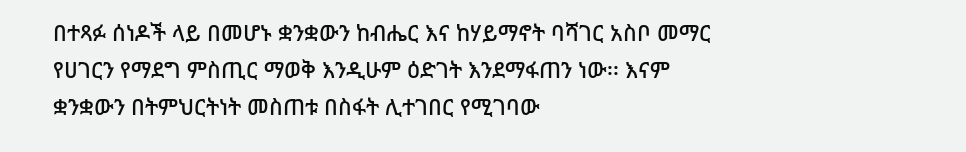በተጻፉ ሰነዶች ላይ በመሆኑ ቋንቋውን ከብሔር እና ከሃይማኖት ባሻገር አስቦ መማር የሀገርን የማደግ ምስጢር ማወቅ እንዲሁም ዕድገት እንደማፋጠን ነው፡፡ እናም ቋንቋውን በትምህርትነት መስጠቱ በስፋት ሊተገበር የሚገባው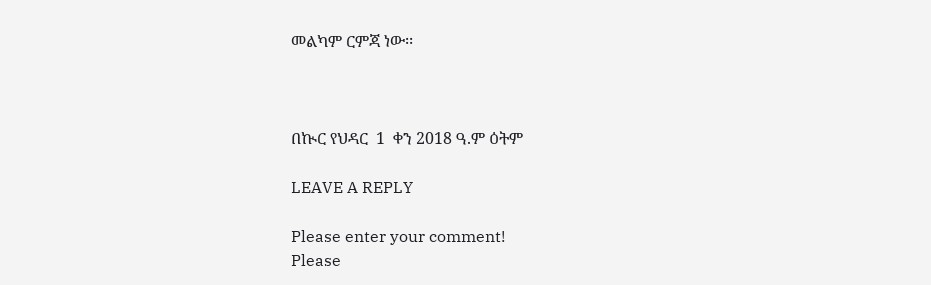መልካም ርምጃ ነው፡፡



በኲር የህዳር  1  ቀን 2018 ዓ.ም ዕትም

LEAVE A REPLY

Please enter your comment!
Please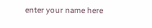enter your name here